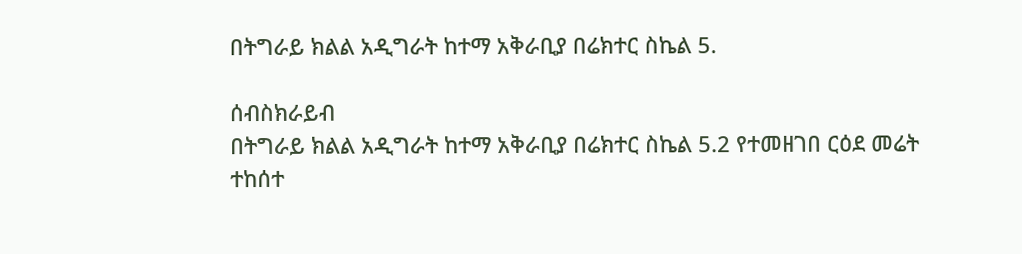በትግራይ ክልል አዲግራት ከተማ አቅራቢያ በሬክተር ስኬል 5.

ሰብስክራይብ
በትግራይ ክልል አዲግራት ከተማ አቅራቢያ በሬክተር ስኬል 5.2 የተመዘገበ ርዕደ መሬት ተከሰተ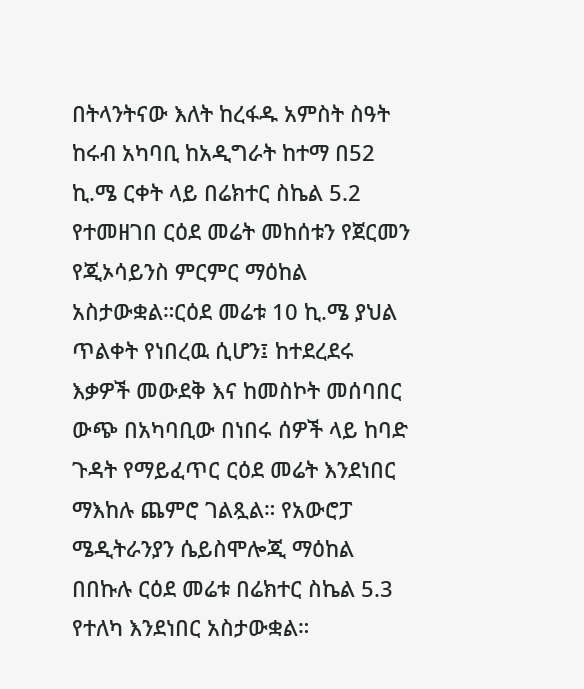በትላንትናው እለት ከረፋዱ አምስት ስዓት ከሩብ አካባቢ ከአዲግራት ከተማ በ52 ኪ.ሜ ርቀት ላይ በሬክተር ስኬል 5.2 የተመዘገበ ርዕደ መሬት መከሰቱን የጀርመን የጂኦሳይንስ ምርምር ማዕከል አስታውቋል።ርዕደ መሬቱ 10 ኪ.ሜ ያህል ጥልቀት የነበረዉ ሲሆን፤ ከተደረደሩ እቃዎች መውደቅ እና ከመስኮት መሰባበር ውጭ በአካባቢው በነበሩ ሰዎች ላይ ከባድ ጉዳት የማይፈጥር ርዕደ መሬት እንደነበር ማእከሉ ጨምሮ ገልጿል። የአውሮፓ ሜዲትራንያን ሴይስሞሎጂ ማዕከል በበኩሉ ርዕደ መሬቱ በሬክተር ስኬል 5.3 የተለካ እንደነበር አስታውቋል።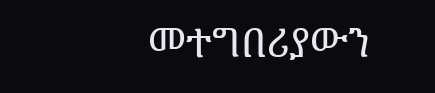መተግበሪያውን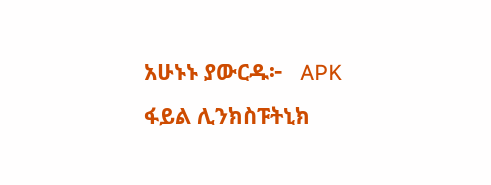አሁኑኑ ያውርዱ፦   APK ፋይል ሊንክስፑትኒክ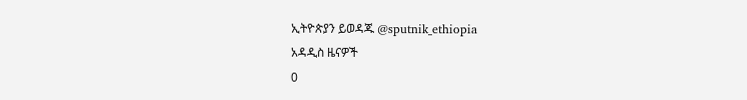ኢትዮጵያን ይወዳጁ @sputnik_ethiopia
አዳዲስ ዜናዎች
0